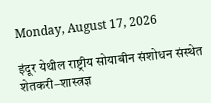Monday, August 17, 2026

इंदूर येथील राष्ट्रीय सोयाबीन संशोधन संस्थेत शेतकरी–शास्त्रज्ञ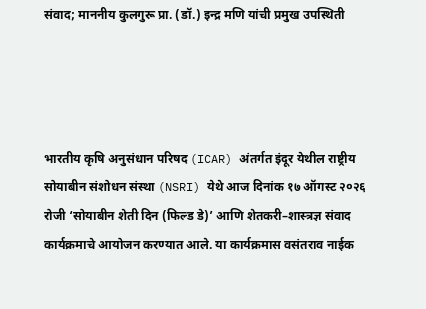संवाद; माननीय कुलगुरू प्रा. (डॉ.) इन्द्र मणि यांची प्रमुख उपस्थिती




भारतीय कृषि अनुसंधान परिषद (ICAR) अंतर्गत इंदूर येथील राष्ट्रीय सोयाबीन संशोधन संस्था (NSRI) येथे आज दिनांक १७ ऑगस्ट २०२६ रोजी ‘सोयाबीन शेती दिन (फिल्ड डे)’ आणि शेतकरी–शास्त्रज्ञ संवाद कार्यक्रमाचे आयोजन करण्यात आले. या कार्यक्रमास वसंतराव नाईक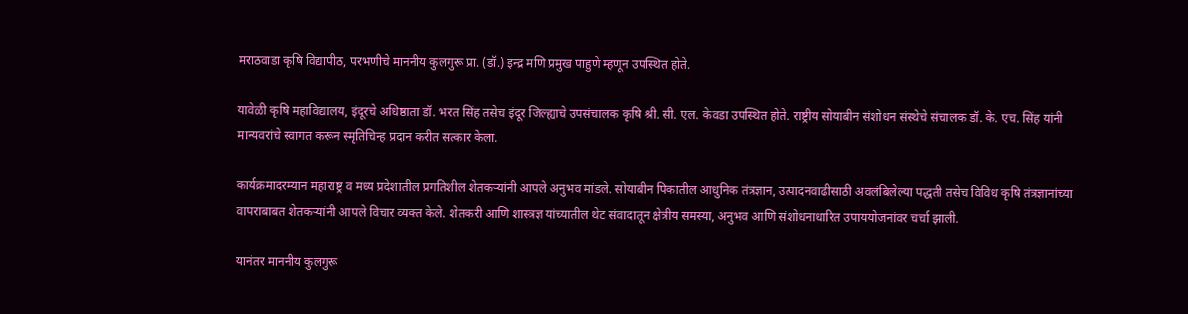मराठवाडा कृषि विद्यापीठ, परभणीचे माननीय कुलगुरू प्रा. (डॉ.) इन्द्र मणि प्रमुख पाहुणे म्हणून उपस्थित होते.

यावेळी कृषि महाविद्यालय, इंदूरचे अधिष्ठाता डॉ. भरत सिंह तसेच इंदूर जिल्ह्याचे उपसंचालक कृषि श्री. सी. एल. केवडा उपस्थित होते. राष्ट्रीय सोयाबीन संशोधन संस्थेचे संचालक डॉ. के. एच. सिंह यांनी मान्यवरांचे स्वागत करून स्मृतिचिन्ह प्रदान करीत सत्कार केला.

कार्यक्रमादरम्यान महाराष्ट्र व मध्य प्रदेशातील प्रगतिशील शेतकऱ्यांनी आपले अनुभव मांडले. सोयाबीन पिकातील आधुनिक तंत्रज्ञान, उत्पादनवाढीसाठी अवलंबिलेल्या पद्धती तसेच विविध कृषि तंत्रज्ञानांच्या वापराबाबत शेतकऱ्यांनी आपले विचार व्यक्त केले. शेतकरी आणि शास्त्रज्ञ यांच्यातील थेट संवादातून क्षेत्रीय समस्या, अनुभव आणि संशोधनाधारित उपाययोजनांवर चर्चा झाली.

यानंतर माननीय कुलगुरू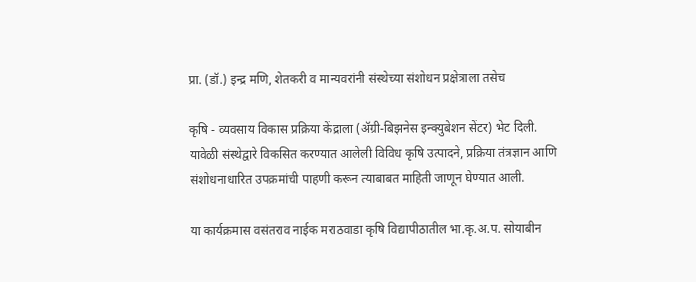प्रा. (डॉ.) इन्द्र मणि, शेतकरी व मान्यवरांनी संस्थेच्या संशोधन प्रक्षेत्राला तसेच

कृषि - व्यवसाय विकास प्रक्रिया केंद्राला (ॲग्री-बिझनेस इन्क्युबेशन सेंटर) भेट दिली. यावेळी संस्थेद्वारे विकसित करण्यात आलेली विविध कृषि उत्पादने, प्रक्रिया तंत्रज्ञान आणि संशोधनाधारित उपक्रमांची पाहणी करून त्याबाबत माहिती जाणून घेण्यात आली.

या कार्यक्रमास वसंतराव नाईक मराठवाडा कृषि विद्यापीठातील भा.कृ.अ.प. सोयाबीन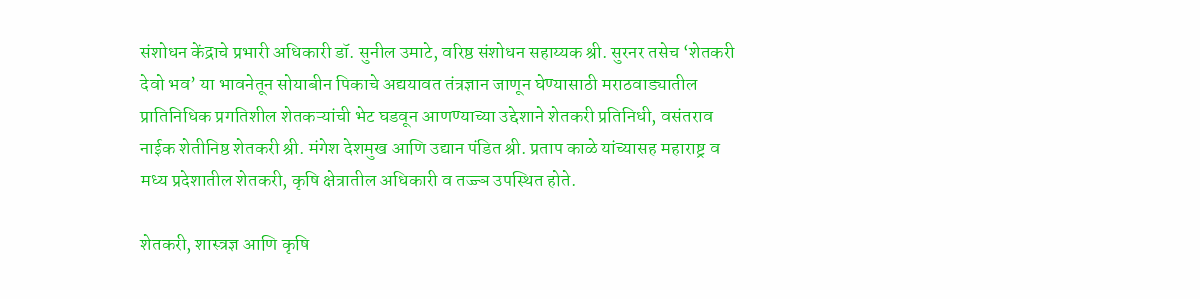संशोधन केंद्राचे प्रभारी अधिकारी डॉ. सुनील उमाटे, वरिष्ठ संशोधन सहाय्यक श्री. सुरनर तसेच ‘शेतकरी देवो भव’ या भावनेतून सोयाबीन पिकाचे अद्ययावत तंत्रज्ञान जाणून घेण्यासाठी मराठवाड्यातील प्रातिनिधिक प्रगतिशील शेतकऱ्यांची भेट घडवून आणण्याच्या उद्देशाने शेतकरी प्रतिनिधी, वसंतराव नाईक शेतीनिष्ठ शेतकरी श्री. मंगेश देशमुख आणि उद्यान पंडित श्री. प्रताप काळे यांच्यासह महाराष्ट्र व मध्य प्रदेशातील शेतकरी, कृषि क्षेत्रातील अधिकारी व तज्ज्ञ उपस्थित होते.

शेतकरी, शास्त्रज्ञ आणि कृषि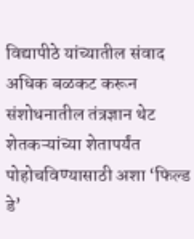विद्यापीठे यांच्यातील संवाद अधिक बळकट करून संशोधनातील तंत्रज्ञान थेट शेतकऱ्यांच्या शेतापर्यंत पोहोचविण्यासाठी अशा ‘फिल्ड डे’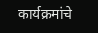कार्यक्रमांचे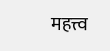महत्त्व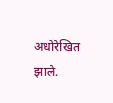अधोरेखित झाले.